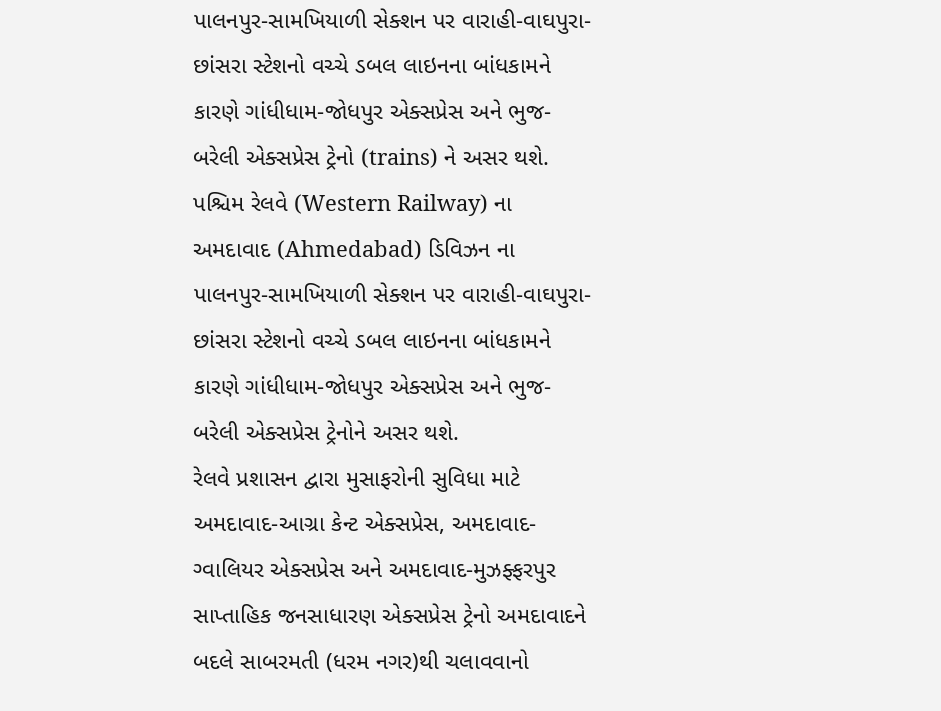પાલનપુર-સામખિયાળી સેક્શન પર વારાહી-વાઘપુરા-છાંસરા સ્ટેશનો વચ્ચે ડબલ લાઇનના બાંધકામને કારણે ગાંધીધામ-જોધપુર એક્સપ્રેસ અને ભુજ-બરેલી એક્સપ્રેસ ટ્રેનો (trains) ને અસર થશે. પશ્ચિમ રેલવે (Western Railway) ના અમદાવાદ (Ahmedabad) ડિવિઝન ના પાલનપુર-સામખિયાળી સેક્શન પર વારાહી-વાઘપુરા-છાંસરા સ્ટેશનો વચ્ચે ડબલ લાઇનના બાંધકામને કારણે ગાંધીધામ-જોધપુર એક્સપ્રેસ અને ભુજ-બરેલી એક્સપ્રેસ ટ્રેનોને અસર થશે.
રેલવે પ્રશાસન દ્વારા મુસાફરોની સુવિધા માટે અમદાવાદ-આગ્રા કેન્ટ એક્સપ્રેસ, અમદાવાદ-ગ્વાલિયર એક્સપ્રેસ અને અમદાવાદ-મુઝફ્ફરપુર સાપ્તાહિક જનસાધારણ એક્સપ્રેસ ટ્રેનો અમદાવાદને બદલે સાબરમતી (ધરમ નગર)થી ચલાવવાનો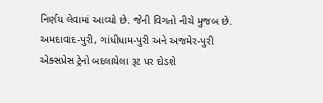નિર્ણય લેવામાં આવ્યો છે. જેની વિગતો નીચે મુજબ છે.
અમદાવાદ-પુરી, ગાંધીધામ-પુરી અને અજમેર-પુરી એક્સપ્રેસ ટ્રેનો બદલાયેલા રૂટ પર દોડશે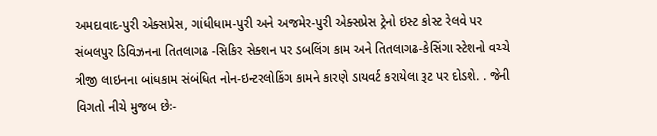અમદાવાદ-પુરી એક્સપ્રેસ, ગાંધીધામ-પુરી અને અજમેર-પુરી એક્સપ્રેસ ટ્રેનો ઇસ્ટ કોસ્ટ રેલવે પર સંબલપુર ડિવિઝનના તિતલાગઢ -સિકિર સેક્શન પર ડબલિંગ કામ અને તિતલાગઢ-કેસિંગા સ્ટેશનો વચ્ચે ત્રીજી લાઇનના બાંધકામ સંબંધિત નોન-ઇન્ટરલોકિંગ કામને કારણે ડાયવર્ટ કરાયેલા રૂટ પર દોડશે. . જેની વિગતો નીચે મુજબ છેઃ-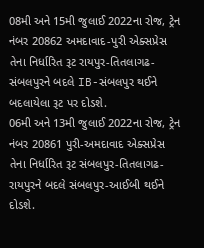08મી અને 15મી જુલાઈ 2022ના રોજ, ટ્રેન નંબર 20862 અમદાવાદ-પુરી એક્સપ્રેસ તેના નિર્ધારિત રૂટ રાયપુર-તિતલાગઢ-સંબલપુરને બદલે IB-સંબલપુર થઈને બદલાયેલા રૂટ પર દોડશે.
06મી અને 13મી જુલાઈ 2022ના રોજ, ટ્રેન નંબર 20861 પુરી-અમદાવાદ એક્સપ્રેસ તેના નિર્ધારિત રૂટ સંબલપુર-તિતલાગઢ-રાયપુરને બદલે સંબલપુર-આઈબી થઈને દોડશે.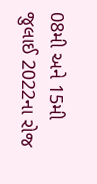08મી અને 15મી જુલાઈ 2022ના રોજ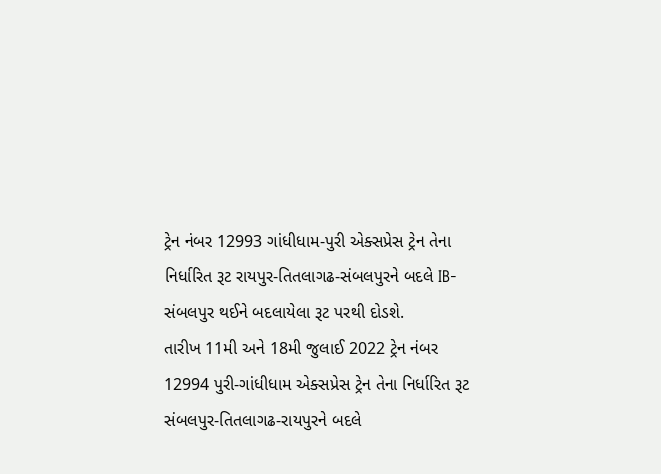ટ્રેન નંબર 12993 ગાંધીધામ-પુરી એક્સપ્રેસ ટ્રેન તેના નિર્ધારિત રૂટ રાયપુર-તિતલાગઢ-સંબલપુરને બદલે IB-સંબલપુર થઈને બદલાયેલા રૂટ પરથી દોડશે.
તારીખ 11મી અને 18મી જુલાઈ 2022 ટ્રેન નંબર 12994 પુરી-ગાંધીધામ એક્સપ્રેસ ટ્રેન તેના નિર્ધારિત રૂટ સંબલપુર-તિતલાગઢ-રાયપુરને બદલે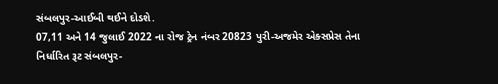સંબલપુર-આઈબી થઈને દોડશે.
07,11 અને 14 જુલાઈ 2022 ના રોજ ટ્રેન નંબર 20823 પુરી-અજમેર એક્સપ્રેસ તેના નિર્ધારિત રૂટ સંબલપુર-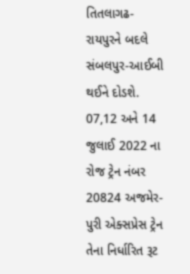તિતલાગઢ-રાયપુરને બદલે સંબલપુર-આઈબી થઈને દોડશે.
07,12 અને 14 જુલાઈ 2022 ના રોજ ટ્રેન નંબર 20824 અજમેર-પુરી એક્સપ્રેસ ટ્રેન તેના નિર્ધારિત રૂટ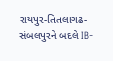રાયપુર-તિતલાગઢ-સંબલપુરને બદલે IB-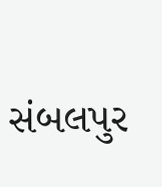સંબલપુર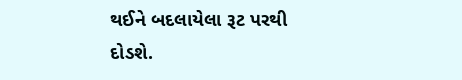થઈને બદલાયેલા રૂટ પરથી દોડશે.